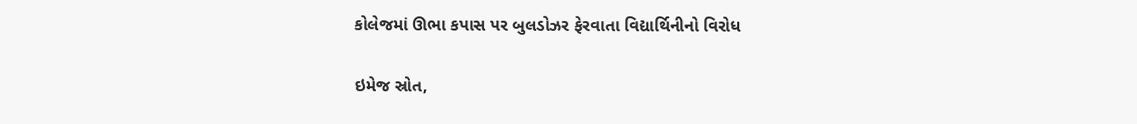કોલેજમાં ઊભા કપાસ પર બુલડોઝર ફેરવાતા વિદ્યાર્થિનીનો વિરોધ

ઇમેજ સ્રોત,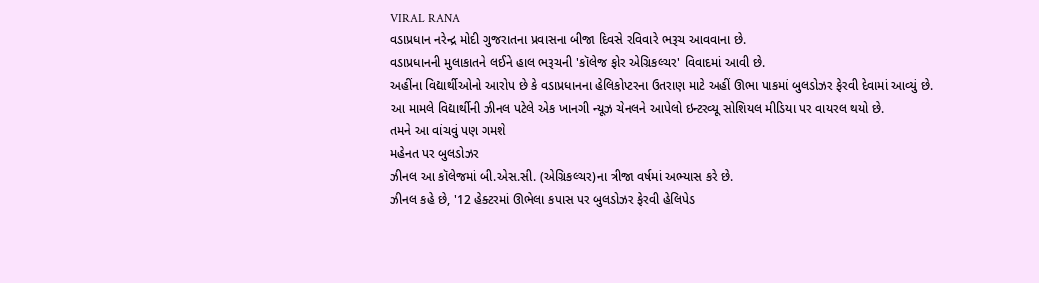VIRAL RANA
વડાપ્રધાન નરેન્દ્ર મોદી ગુજરાતના પ્રવાસના બીજા દિવસે રવિવારે ભરૂચ આવવાના છે.
વડાપ્રધાનની મુલાકાતને લઈને હાલ ભરૂચની 'કૉલેજ ફોર એગ્રિકલ્ચર' વિવાદમાં આવી છે.
અહીંના વિદ્યાર્થીઓનો આરોપ છે કે વડાપ્રધાનના હેલિકોપ્ટરના ઉતરાણ માટે અહીં ઊભા પાકમાં બુલડોઝર ફેરવી દેવામાં આવ્યું છે.
આ મામલે વિદ્યાર્થીની ઝીનલ પટેલે એક ખાનગી ન્યૂઝ ચેનલને આપેલો ઇન્ટરવ્યૂ સોશિયલ મીડિયા પર વાયરલ થયો છે.
તમને આ વાંચવું પણ ગમશે
મહેનત પર બુલડોઝર
ઝીનલ આ કૉલેજમાં બી.એસ.સી. (એગ્રિકલ્ચર)ના ત્રીજા વર્ષમાં અભ્યાસ કરે છે.
ઝીનલ કહે છે, '12 હેક્ટરમાં ઊભેલા કપાસ પર બુલડોઝર ફેરવી હેલિપેડ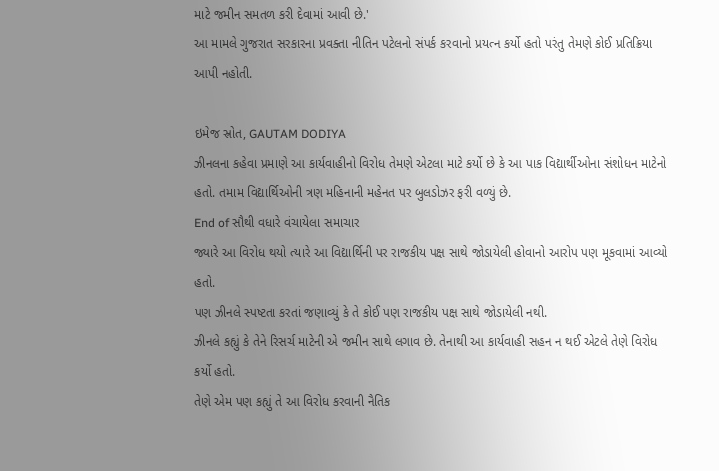માટે જમીન સમતળ કરી દેવામાં આવી છે.'
આ મામલે ગુજરાત સરકારના પ્રવક્તા નીતિન પટેલનો સંપર્ક કરવાનો પ્રયત્ન કર્યો હતો પરંતુ તેમણે કોઈ પ્રતિક્રિયા આપી નહોતી.

ઇમેજ સ્રોત, GAUTAM DODIYA
ઝીનલના કહેવા પ્રમાણે આ કાર્યવાહીનો વિરોધ તેમણે એટલા માટે કર્યો છે કે આ પાક વિદ્યાર્થીઓના સંશોધન માટેનો હતો. તમામ વિદ્યાર્થિઓની ત્રણ મહિનાની મહેનત પર બુલડોઝર ફરી વળ્યું છે.
End of સૌથી વધારે વંચાયેલા સમાચાર
જ્યારે આ વિરોધ થયો ત્યારે આ વિદ્યાર્થિની પર રાજકીય પક્ષ સાથે જોડાયેલી હોવાનો આરોપ પણ મૂકવામાં આવ્યો હતો.
પણ ઝીનલે સ્પષ્ટતા કરતાં જણાવ્યું કે તે કોઈ પણ રાજકીય પક્ષ સાથે જોડાયેલી નથી.
ઝીનલે કહ્યું કે તેને રિસર્ચ માટેની એ જમીન સાથે લગાવ છે. તેનાથી આ કાર્યવાહી સહન ન થઈ એટલે તેણે વિરોધ કર્યો હતો.
તેણે એમ પણ કહ્યું તે આ વિરોધ કરવાની નૈતિક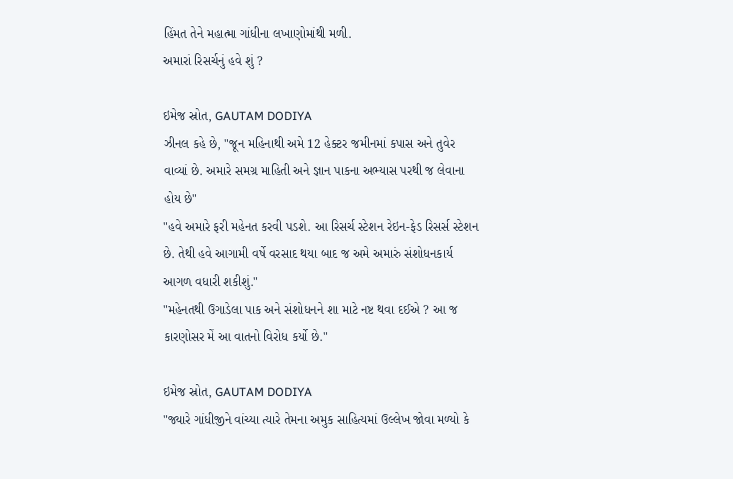હિંમત તેને મહાત્મા ગાંધીના લખાણોમાંથી મળી.
અમારાં રિસર્ચનું હવે શું ?

ઇમેજ સ્રોત, GAUTAM DODIYA
ઝીનલ કહે છે, "જૂન મહિનાથી અમે 12 હેક્ટર જમીનમાં કપાસ અને તુવેર વાવ્યાં છે. અમારે સમગ્ર માહિતી અને જ્ઞાન પાકના અભ્યાસ પરથી જ લેવાના હોય છે"
"હવે અમારે ફરી મહેનત કરવી પડશે. આ રિસર્ચ સ્ટેશન રેઇન-ફેડ રિસર્સ સ્ટેશન છે. તેથી હવે આગામી વર્ષે વરસાદ થયા બાદ જ અમે અમારું સંશોધનકાર્ય આગળ વધારી શકીશું."
"મહેનતથી ઉગાડેલા પાક અને સંશોધનને શા માટે નષ્ટ થવા દઈએ ? આ જ કારણોસર મેં આ વાતનો વિરોધ કર્યો છે."

ઇમેજ સ્રોત, GAUTAM DODIYA
"જ્યારે ગાંધીજીને વાંચ્યા ત્યારે તેમના અમુક સાહિત્યમાં ઉલ્લેખ જોવા મળ્યો કે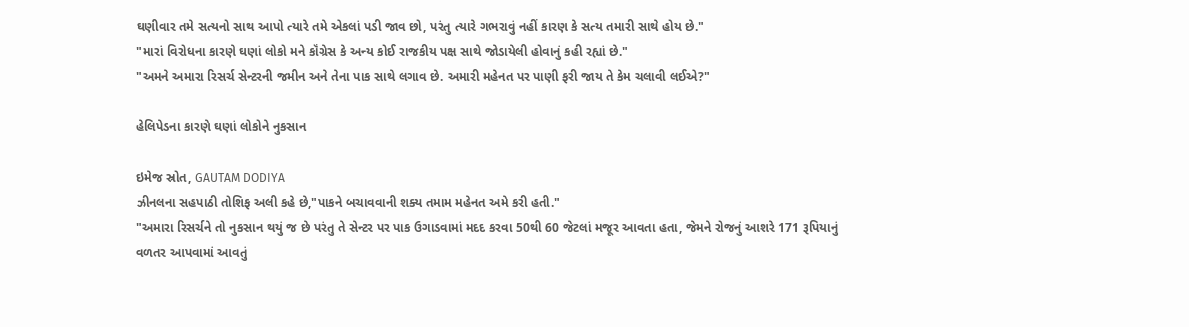ઘણીવાર તમે સત્યનો સાથ આપો ત્યારે તમે એકલાં પડી જાવ છો, પરંતુ ત્યારે ગભરાવું નહીં કારણ કે સત્ય તમારી સાથે હોય છે."
"મારાં વિરોધના કારણે ઘણાં લોકો મને કૉંગ્રેસ કે અન્ય કોઈ રાજકીય પક્ષ સાથે જોડાયેલી હોવાનું કહી રહ્યાં છે."
"અમને અમારા રિસર્ચ સેન્ટરની જમીન અને તેના પાક સાથે લગાવ છે. અમારી મહેનત પર પાણી ફરી જાય તે કેમ ચલાવી લઈએ?"

હેલિપેડના કારણે ઘણાં લોકોને નુકસાન

ઇમેજ સ્રોત, GAUTAM DODIYA
ઝીનલના સહપાઠી તોશિફ અલી કહે છે,"પાકને બચાવવાની શક્ય તમામ મહેનત અમે કરી હતી."
"અમારા રિસર્ચને તો નુકસાન થયું જ છે પરંતુ તે સેન્ટર પર પાક ઉગાડવામાં મદદ કરવા 50થી 60 જેટલાં મજૂર આવતા હતા, જેમને રોજનું આશરે 171 રૂપિયાનું વળતર આપવામાં આવતું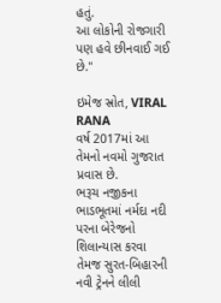હતું.
આ લોકોની રોજગારી પણ હવે છીનવાઈ ગઈ છે."

ઇમેજ સ્રોત, VIRAL RANA
વર્ષ 2017માં આ તેમનો નવમો ગુજરાત પ્રવાસ છે.
ભરૂચ નજીકના ભાડભૂતમાં નર્મદા નદી પરના બેરેજનો શિલાન્યાસ કરવા તેમજ સુરત-બિહારની નવી ટ્રેનને લીલી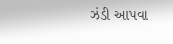ઝંડી આપવા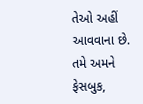તેઓ અહીં આવવાના છે.
તમે અમને ફેસબુક,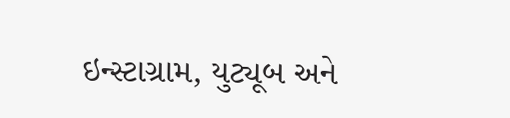ઇન્સ્ટાગ્રામ, યુટ્યૂબ અને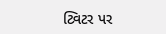ટ્વિટર પર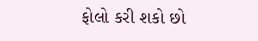ફોલો કરી શકો છો